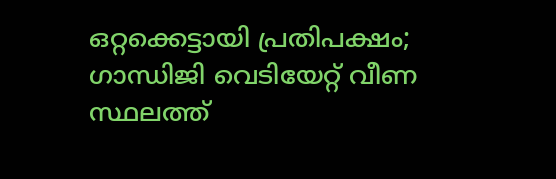ഒറ്റക്കെട്ടായി പ്രതിപക്ഷം; ഗാന്ധിജി വെടിയേറ്റ് വീണ സ്ഥലത്ത്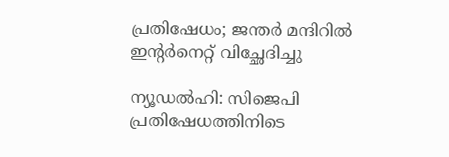പ്രതിഷേധം; ജന്തര്‍ മന്ദിറില്‍ ഇന്റര്‍നെറ്റ് വിച്ഛേദിച്ചു

ന്യൂഡല്‍ഹി: സിജെപി പ്രതിഷേധത്തിനിടെ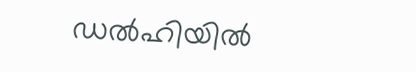ഡല്‍ഹിയില്‍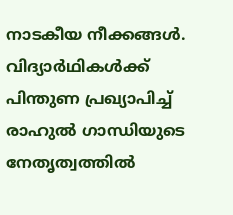നാടകീയ നീക്കങ്ങള്‍. വിദ്യാര്‍ഥികള്‍ക്ക് പിന്തുണ പ്രഖ്യാപിച്ച് രാഹുല്‍ ഗാന്ധിയുടെ നേതൃത്വത്തില്‍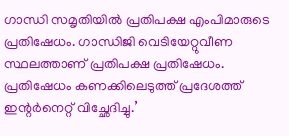ഗാന്ധി സമൃതിയില്‍ പ്രതിപക്ഷ എംപിമാരുടെ പ്രതിഷേധം. ഗാന്ധിജി വെടിയേറ്റുവീണ സ്ഥലത്താണ് പ്രതിപക്ഷ പ്രതിഷേധം. പ്രതിഷേധം കണക്കിലെടുത്ത് പ്രദേശത്ത് ഇന്റര്‍നെറ്റ് വിച്ഛേദിച്ചു.’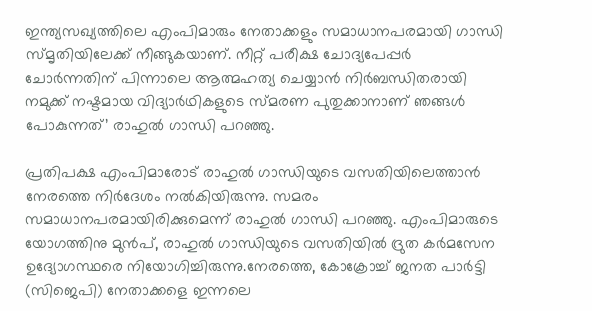ഇന്ത്യസഖ്യത്തിലെ എംപിമാരും നേതാക്കളും സമാധാനപരമായി ഗാന്ധി സ്മൃതിയിലേക്ക് നീങ്ങുകയാണ്. നീറ്റ് പരീക്ഷ ചോദ്യപേപ്പര്‍ ചോര്‍ന്നതിന് പിന്നാലെ ആത്മഹത്യ ചെയ്യാന്‍ നിര്‍ബന്ധിതരായി നമുക്ക് നഷ്ടമായ വിദ്യാര്‍ഥികളുടെ സ്മരണ പുതുക്കാനാണ് ഞങ്ങള്‍ പോകുന്നത്’ രാഹുല്‍ ഗാന്ധി പറഞ്ഞു.

പ്രതിപക്ഷ എംപിമാരോട് രാഹുല്‍ ഗാന്ധിയുടെ വസതിയിലെത്താന്‍ നേരത്തെ നിര്‍ദേശം നല്‍കിയിരുന്നു. സമരം സമാധാനപരമായിരിക്കുമെന്ന് രാഹുല്‍ ഗാന്ധി പറഞ്ഞു. എംപിമാരുടെ യോഗത്തിനു മുന്‍പ്, രാഹുല്‍ ഗാന്ധിയുടെ വസതിയില്‍ ദ്രുത കര്‍മസേന ഉദ്യോഗസ്ഥരെ നിയോഗിച്ചിരുന്നു.നേരത്തെ, കോക്രോച്ച് ജനത പാര്‍ട്ടി (സിജെപി) നേതാക്കളെ ഇന്നലെ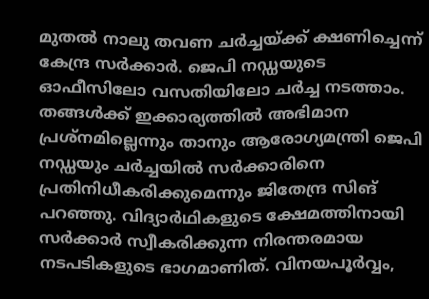മുതല്‍ നാലു തവണ ചര്‍ച്ചയ്ക്ക് ക്ഷണിച്ചെന്ന് കേന്ദ്ര സര്‍ക്കാര്‍. ജെപി നഡ്ഡയുടെ ഓഫീസിലോ വസതിയിലോ ചര്‍ച്ച നടത്താം. തങ്ങള്‍ക്ക് ഇക്കാര്യത്തില്‍ അഭിമാന പ്രശ്‌നമില്ലെന്നും താനും ആരോഗ്യമന്ത്രി ജെപി നഡ്ഡയും ചര്‍ച്ചയില്‍ സര്‍ക്കാരിനെ പ്രതിനിധീകരിക്കുമെന്നും ജിതേന്ദ്ര സിങ് പറഞ്ഞു. വിദ്യാര്‍ഥികളുടെ ക്ഷേമത്തിനായി സര്‍ക്കാര്‍ സ്വീകരിക്കുന്ന നിരന്തരമായ നടപടികളുടെ ഭാഗമാണിത്. വിനയപൂര്‍വ്വം,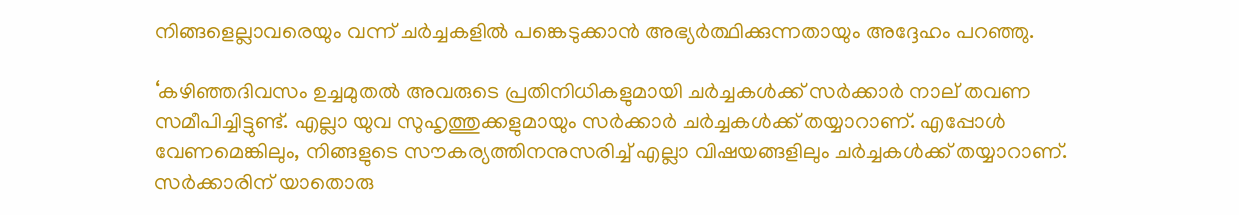നിങ്ങളെല്ലാവരെയും വന്ന് ചര്‍ച്ചകളില്‍ പങ്കെടുക്കാന്‍ അഭ്യര്‍ത്ഥിക്കുന്നതായും അദ്ദേഹം പറഞ്ഞു.

‘കഴിഞ്ഞദിവസം ഉച്ചമുതല്‍ അവരുടെ പ്രതിനിധികളുമായി ചര്‍ച്ചകള്‍ക്ക് സര്‍ക്കാര്‍ നാല് തവണ സമീപിച്ചിട്ടുണ്ട്. എല്ലാ യുവ സുഹൃത്തുക്കളുമായും സര്‍ക്കാര്‍ ചര്‍ച്ചകള്‍ക്ക് തയ്യാറാണ്. എപ്പോള്‍ വേണമെങ്കിലും, നിങ്ങളുടെ സൗകര്യത്തിനനുസരിച്ച് എല്ലാ വിഷയങ്ങളിലും ചര്‍ച്ചകള്‍ക്ക് തയ്യാറാണ്. സര്‍ക്കാരിന് യാതൊരു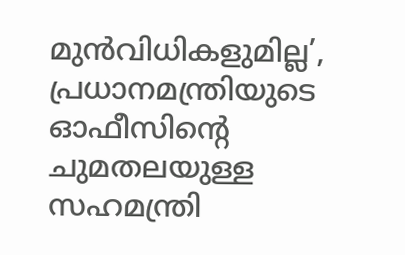മുന്‍വിധികളുമില്ല’, പ്രധാനമന്ത്രിയുടെ ഓഫീസിന്റെ ചുമതലയുള്ള സഹമന്ത്രി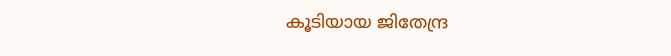കൂടിയായ ജിതേന്ദ്ര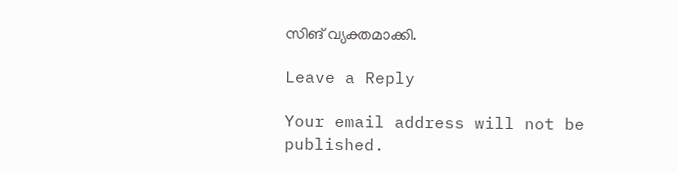സിങ് വ്യക്തമാക്കി.

Leave a Reply

Your email address will not be published.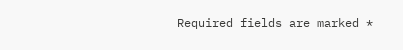Required fields are marked *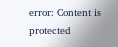error: Content is protected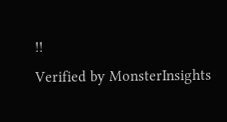!!
Verified by MonsterInsights